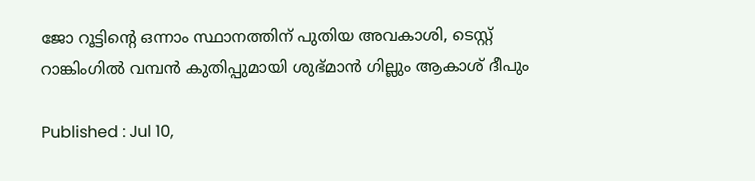ജോ റൂട്ടിന്‍റെ ഒന്നാം സ്ഥാനത്തിന് പുതിയ അവകാശി, ടെസ്റ്റ് റാങ്കിംഗില്‍ വമ്പന്‍ കുതിപ്പുമായി ശുഭ്മാന്‍ ഗില്ലും ആകാശ് ദീപും

Published : Jul 10,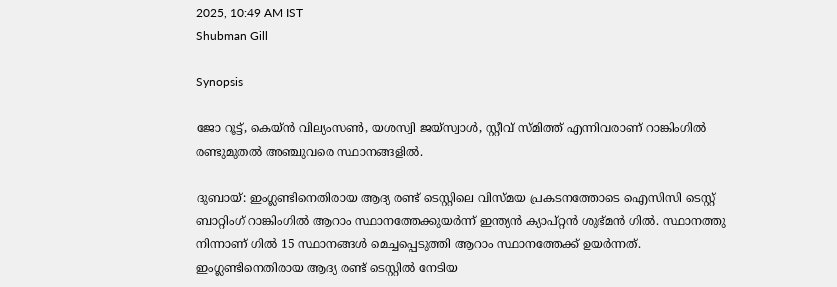2025, 10:49 AM IST
Shubman Gill

Synopsis

ജോ റൂട്ട്, കെയ്ൻ വില്യംസൺ, യശസ്വി ജയ്സ്വാൾ, സ്റ്റീവ് സ്മിത്ത് എന്നിവരാണ് റാങ്കിംഗിൽ രണ്ടുമുതൽ അഞ്ചുവരെ സ്ഥാനങ്ങളിൽ.

ദുബായ്: ഇംഗ്ലണ്ടിനെതിരായ ആദ്യ രണ്ട് ടെസ്റ്റിലെ വിസ്മയ പ്രകടനത്തോടെ ഐസിസി ടെസ്റ്റ് ബാറ്റിംഗ് റാങ്കിംഗിൽ ആറാം സ്ഥാനത്തേക്കുയർന്ന് ഇന്ത്യൻ ക്യാപ്റ്റൻ ശുഭ്മൻ ഗിൽ. സ്ഥാനത്തു നിന്നാണ് ഗില്‍ 15 സ്ഥാനങ്ങള്‍ മെച്ചപ്പെടുത്തി ആറാം സ്ഥാനത്തേക്ക് ഉയര്‍ന്നത്. ഇംഗ്ലണ്ടിനെതിരായ ആദ്യ രണ്ട് ടെസ്റ്റിൽ നേടിയ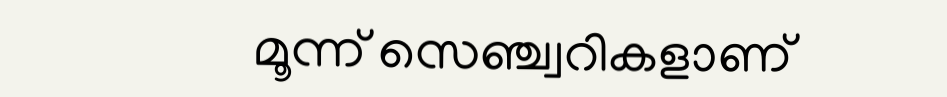മൂന്ന് സെഞ്ച്വറികളാണ്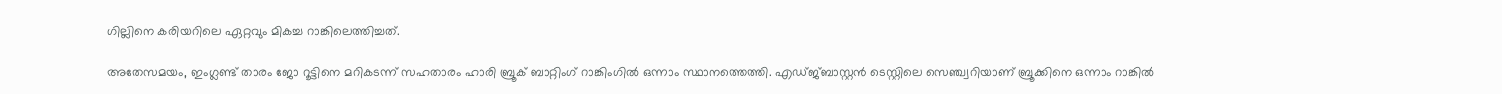ഗില്ലിനെ കരിയറിലെ ഏറ്റവും മികച്ച റാങ്കിലെത്തിച്ചത്.

അതേസമയം, ഇംഗ്ലണ്ട് താരം ജോ റൂട്ടിനെ മറികടന്ന് സഹതാരം ഹാരി ബ്രൂക് ബാറ്റിംഗ് റാങ്കിംഗിൽ ഒന്നാം സ്ഥാനത്തെത്തി. എഡ്ജ്ബാസ്റ്റൻ ടെസ്റ്റിലെ സെഞ്ച്വറിയാണ് ബ്രൂക്കിനെ ഒന്നാം റാങ്കിൽ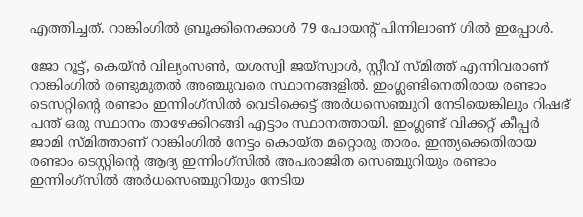എത്തിച്ചത്. റാങ്കിംഗിൽ ബ്രൂക്കിനെക്കാൾ 79 പോയന്‍റ് പിന്നിലാണ് ഗിൽ ഇപ്പോള്‍.

ജോ റൂട്ട്, കെയ്ൻ വില്യംസൺ, യശസ്വി ജയ്സ്വാൾ, സ്റ്റീവ് സ്മിത്ത് എന്നിവരാണ് റാങ്കിംഗിൽ രണ്ടുമുതൽ അഞ്ചുവരെ സ്ഥാനങ്ങളിൽ. ഇംഗ്ലണ്ടിനെതിരായ രണ്ടാം ടെസറ്റിന്‍റെ രണ്ടാം ഇന്നിംഗ്സില്‍ വെടിക്കെട്ട് അര്‍ധസെഞ്ചുറി നേടിയെങ്കിലും റിഷഭ് പന്ത് ഒരു സ്ഥാനം താഴേക്കിറങ്ങി എട്ടാം സ്ഥാനത്തായി. ഇംഗ്ലണ്ട് വിക്കറ്റ് കീപ്പര്‍ ജാമി സ്മിത്താണ് റാങ്കിംഗില്‍ നേട്ടം കൊയ്ത മറ്റൊരു താരം. ഇന്ത്യക്കെതിരായ രണ്ടാം ടെസ്റ്റിന്‍റെ ആദ്യ ഇന്നിംഗ്സില്‍ അപരാജിത സെഞ്ചുറിയും രണ്ടാം ഇന്നിംഗ്സില്‍ അര്‍ധസെഞ്ചുറിയും നേടിയ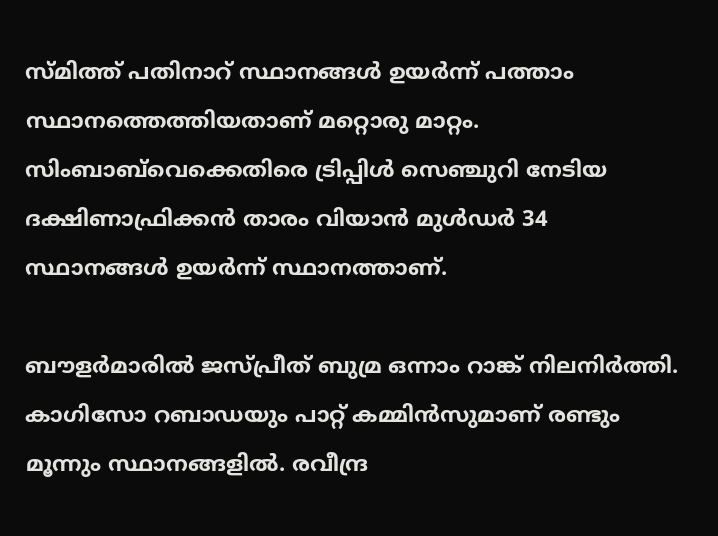സ്മിത്ത് പതിനാറ് സ്ഥാനങ്ങള്‍ ഉയര്‍ന്ന് പത്താം സ്ഥാനത്തെത്തിയതാണ് മറ്റൊരു മാറ്റം. സിംബാബ്‌വെക്കെതിരെ ട്രിപ്പിള്‍ സെഞ്ചുറി നേടിയ ദക്ഷിണാഫ്രിക്കന്‍ താരം വിയാന്‍ മുള്‍ഡര്‍ 34 സ്ഥാനങ്ങള്‍ ഉയര്‍ന്ന് സ്ഥാനത്താണ്.

ബൗളർമാരിൽ ജസ്പ്രീത് ബുമ്ര ഒന്നാം റാങ്ക് നിലനിർത്തി. കാഗിസോ റബാഡയും പാറ്റ് കമ്മിൻസുമാണ് രണ്ടും മൂന്നും സ്ഥാനങ്ങളിൽ. രവീന്ദ്ര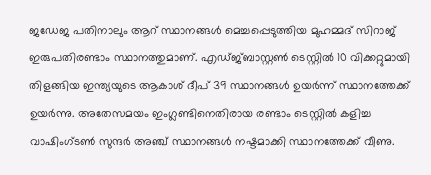ജഡേജ പതിനാലും ആറ് സ്ഥാനങ്ങള്‍ മെച്ചപ്പെടുത്തിയ മുഹമ്മദ് സിറാജ് ഇരുപതിരണ്ടാം സ്ഥാനത്തുമാണ്. എഡ്ജ്ബാസ്റ്റണ്‍ ടെസ്റ്റില്‍ 10 വിക്കറ്റുമായി തിളങ്ങിയ ഇന്ത്യയുടെ ആകാശ് ദീപ് 39 സ്ഥാനങ്ങള്‍ ഉയര്‍ന്ന് സ്ഥാനത്തേക്ക് ഉയര്‍ന്നു. അതേസമയം ഇംഗ്ലണ്ടിനെതിരായ രണ്ടാം ടെസ്റ്റില്‍ കളിച്ച വാഷിംഗ്ടണ്‍ സുന്ദര്‍ അഞ്ച് സ്ഥാനങ്ങള്‍ നഷ്ടമാക്കി സ്ഥാനത്തേക്ക് വീണു.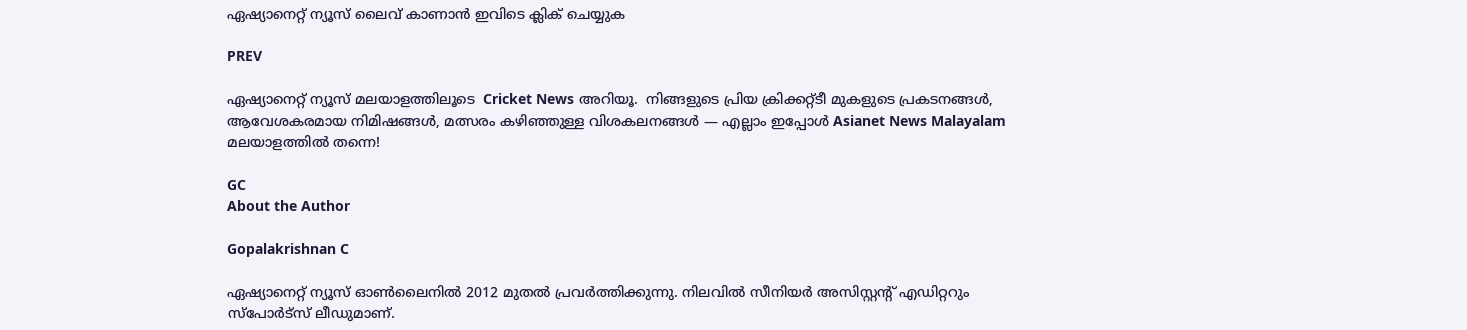ഏഷ്യാനെറ്റ് ന്യൂസ് ലൈവ് കാണാന്‍ ഇവിടെ ക്ലിക് ചെയ്യുക

PREV

ഏഷ്യാനെറ്റ് ന്യൂസ് മലയാളത്തിലൂടെ  Cricket News അറിയൂ.  നിങ്ങളുടെ പ്രിയ ക്രിക്കറ്റ്ടീ മുകളുടെ പ്രകടനങ്ങൾ, ആവേശകരമായ നിമിഷങ്ങൾ, മത്സരം കഴിഞ്ഞുള്ള വിശകലനങ്ങൾ — എല്ലാം ഇപ്പോൾ Asianet News Malayalam മലയാളത്തിൽ തന്നെ!

GC
About the Author

Gopalakrishnan C

ഏഷ്യാനെറ്റ് ന്യൂസ് ഓണ്‍ലൈനില്‍ 2012 മുതല്‍ പ്രവര്‍ത്തിക്കുന്നു. നിലവില്‍ സീനിയര്‍ അസിസ്റ്റന്‍റ് എഡിറ്ററും സ്പോർട്സ് ലീഡുമാണ്.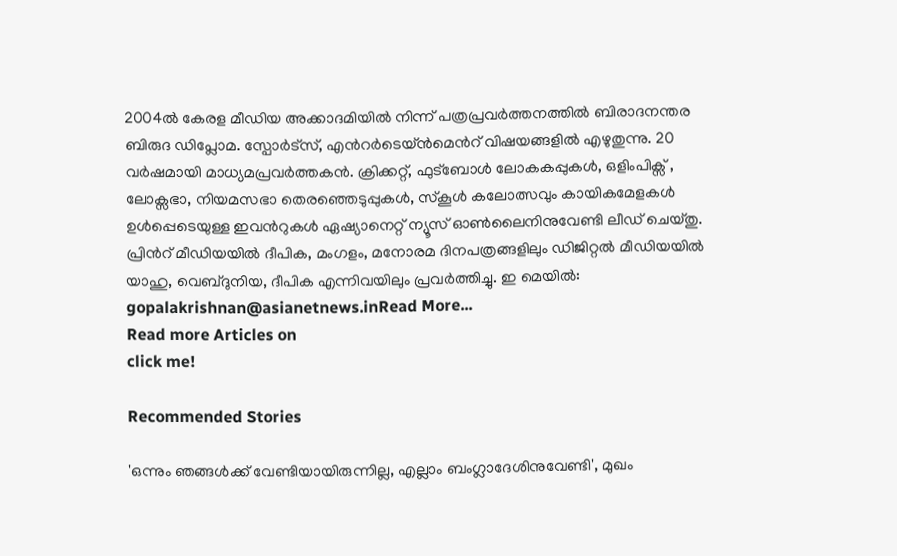2004ൽ കേരള മീഡിയ അക്കാദമിയില്‍ നിന്ന് പത്രപ്രവര്‍ത്തനത്തില്‍ ബിരാദനന്തര ബിരുദ ഡിപ്ലോമ. സ്പോര്‍ട്സ്, എന്‍റര്‍ടെയ്ൻമെന്‍റ് വിഷയങ്ങളില്‍ എഴുതുന്നു. 20 വര്‍ഷമായി മാധ്യമപ്രവര്‍ത്തകൻ. ക്രിക്കറ്റ്, ഫുട്ബോള്‍ ലോകകപ്പുകൾ, ഒളിംപിക്സ് , ലോക്സഭാ, നിയമസഭാ തെരഞ്ഞെടുപ്പുകള്‍, സ്കൂള്‍ കലോത്സവും കായികമേളകള്‍ ഉള്‍പ്പെടെയുള്ള ഇവന്‍റുകള്‍ ഏഷ്യാനെറ്റ് ന്യൂസ് ഓണ്‍ലൈനിനുവേണ്ടി ലീഡ് ചെയ്തു. പ്രിന്‍റ് മീഡിയയില്‍ ദീപിക, മംഗളം, മനോരമ ദിനപത്രങ്ങളിലും ഡിജിറ്റൽ മീഡിയയില്‍ യാഹു, വെബ്ദുനിയ, ദീപിക എന്നിവയിലും പ്രവര്‍ത്തിച്ചു. ഇ മെയില്‍: gopalakrishnan@asianetnews.inRead More...
Read more Articles on
click me!

Recommended Stories

'ഒന്നും ഞങ്ങള്‍ക്ക് വേണ്ടിയായിരുന്നില്ല, എല്ലാം ബംഗ്ലാദേശിനുവേണ്ടി', മുഖം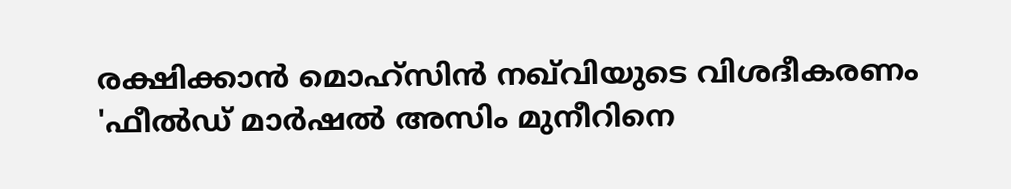രക്ഷിക്കാൻ മൊഹ്സിൻ നഖ്‌വിയുടെ വിശദീകരണം
'ഫീല്‍ഡ് മാർഷൽ അസിം മുനീറിനെ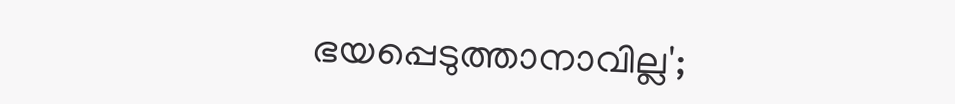ഭയപ്പെടുത്താനാവില്ല';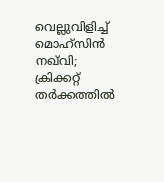വെല്ലുവിളിച്ച് മൊഹ്‌സിൻ നഖ്‌വി; ക്രിക്കറ്റ് തർക്കത്തിൽ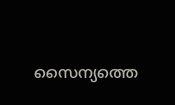സൈന്യത്തെ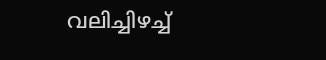വലിച്ചിഴച്ച്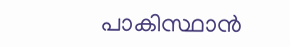പാകിസ്ഥാൻ